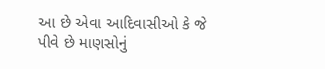આ છે એવા આદિવાસીઓ કે જે પીવે છે માણસોનું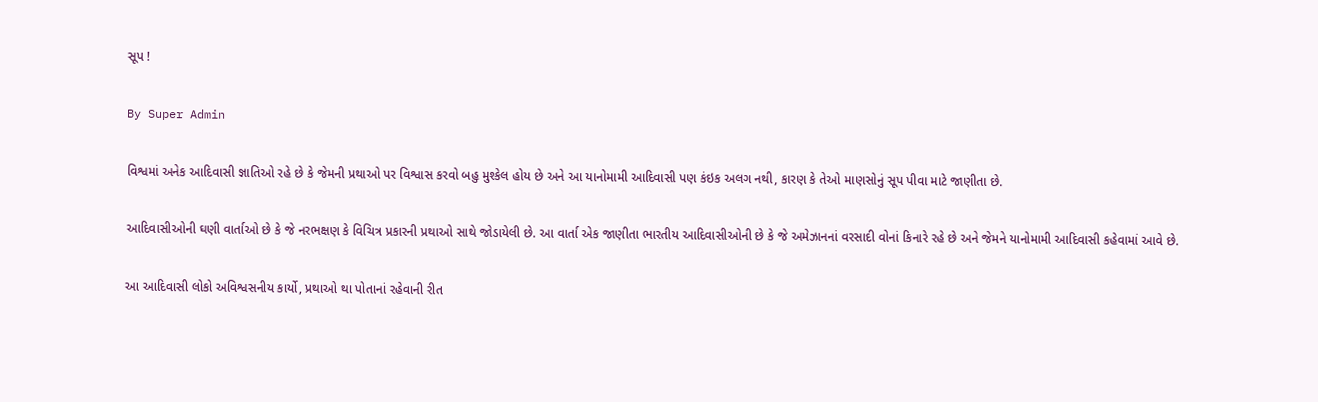સૂપ !

By Super Admin

વિશ્વમાં અનેક આદિવાસી જ્ઞાતિઓ રહે છે કે જેમની પ્રથાઓ પર વિશ્વાસ કરવો બહુ મુશ્કેલ હોય છે અને આ યાનોમામી આદિવાસી પણ કંઇક અલગ નથી, કારણ કે તેઓ માણસોનું સૂપ પીવા માટે જાણીતા છે.

આદિવાસીઓની ઘણી વાર્તાઓ છે કે જે નરભક્ષણ કે વિચિત્ર પ્રકારની પ્રથાઓ સાથે જોડાયેલી છે. આ વાર્તા એક જાણીતા ભારતીય આદિવાસીઓની છે કે જે અમેઝાનનાં વરસાદી વોનાં કિનારે રહે છે અને જેમને યાનોમામી આદિવાસી કહેવામાં આવે છે.

આ આદિવાસી લોકો અવિશ્વસનીય કાર્યો, પ્રથાઓ થા પોતાનાં રહેવાની રીત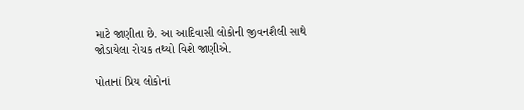માટે જાણીતા છે. આ આદિવાસી લોકોની જીવનશૈલી સાથે જોડાયેલા રોચક તથ્યો વિશે જાણીએ.

પોતાનાં પ્રિય લોકોનાં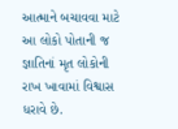આત્માને બચાવવા માટે આ લોકો પોતાની જ જ્ઞાતિનાં મૃત લોકોની રાખ ખાવામાં વિશ્વાસ ધરાવે છે.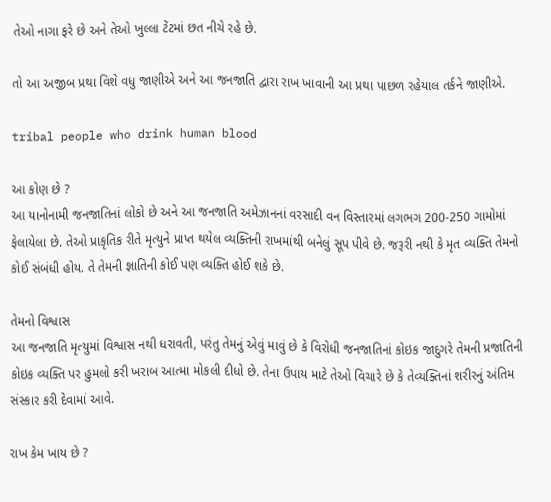તેઓ નાગા ફરે છે અને તેઓ ખુલ્લા ટેંટમાં છત નીચે રહે છે.

તો આ અજીબ પ્રથા વિશે વધુ જાણીએ અને આ જનજાતિ દ્વારા રાખ ખાવાની આ પ્રથા પાછળ રહેયાલ તર્કને જાણીએ.

tribal people who drink human blood

આ કોણ છે ?
આ યાનોનામી જનજાતિનાં લોકો છે અને આ જનજાતિ અમેઝાનનાં વરસાદી વન વિસ્તારમાં લગભગ 200-250 ગામોમાં ફેલાયેલા છે. તેઓ પ્રાકૃતિક રીતે મૃત્યુને પ્રાપ્ત થયેલ વ્યક્તિની રાખમાંથી બનેલું સૂપ પીવે છે. જરૂરી નથી કે મૃત વ્યક્તિ તેમનો કોઈ સંબંધી હોય. તે તેમની જ્ઞાતિની કોઈ પણ વ્યક્તિ હોઈ શકે છે.

તેમનો વિશ્વાસ
આ જનજાતિ મૃત્યુમાં વિશ્વાસ નથી ધરાવતી, પરંતુ તેમનું એવું માવું છે કે વિરોધી જનજાતિનાં કોઇક જાદુગરે તેમની પ્રજાતિની કોઇક વ્યક્તિ પર હુમલો કરી ખરાબ આત્મા મોકલી દીધો છે. તેના ઉપાય માટે તેઓ વિચારે છે કે તેવ્યક્તિનાં શરીરનું અંતિમ સંસ્કાર કરી દેવામાં આવે.

રાખ કેમ ખાય છે ?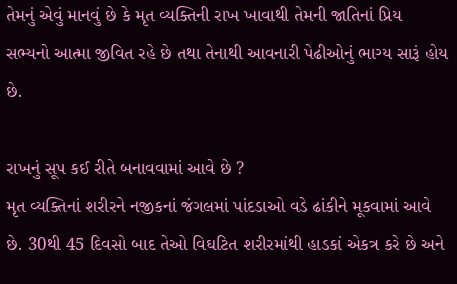તેમનું એવું માનવું છે કે મૃત વ્યક્તિની રાખ ખાવાથી તેમની જાતિનાં પ્રિય સભ્યનો આત્મા જીવિત રહે છે તથા તેનાથી આવનારી પેઢીઓનું ભાગ્ય સારૂં હોય છે.

રાખનું સૂપ કઈ રીતે બનાવવામાં આવે છે ?
મૃત વ્યક્તિનાં શરીરને નજીકનાં જંગલમાં પાંદડાઓ વડે ઢાંકીને મૂકવામાં આવે છે. 30થી 45 દિવસો બાદ તેઓ વિઘટિત શરીરમાંથી હાડકાં એકત્ર કરે છે અને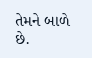તેમને બાળે છે.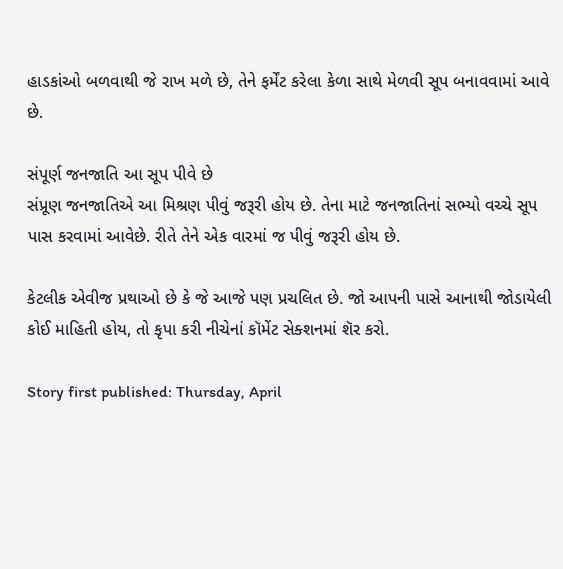હાડકાંઓ બળવાથી જે રાખ મળે છે, તેને ફર્મેંટ કરેલા કેળા સાથે મેળવી સૂપ બનાવવામાં આવે છે.

સંપૂર્ણ જનજાતિ આ સૂપ પીવે છે
સંપ્રૂણ જનજાતિએ આ મિશ્રણ પીવું જરૂરી હોય છે. તેના માટે જનજાતિનાં સભ્યો વચ્ચે સૂપ પાસ કરવામાં આવેછે. રીતે તેને એક વારમાં જ પીવું જરૂરી હોય છે.

કેટલીક એવીજ પ્રથાઓ છે કે જે આજે પણ પ્રચલિત છે. જો આપની પાસે આનાથી જોડાયેલી કોઈ માહિતી હોય, તો કૃપા કરી નીચેનાં કૉમેંટ સેક્શનમાં શૅર કરો.

Story first published: Thursday, April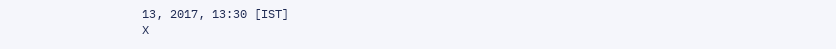13, 2017, 13:30 [IST]
X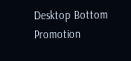Desktop Bottom Promotion